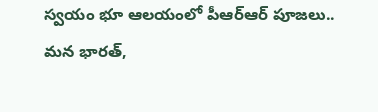స్వయం భూ ఆలయంలో పీఆర్ఆర్ పూజలు..
మన భారత్,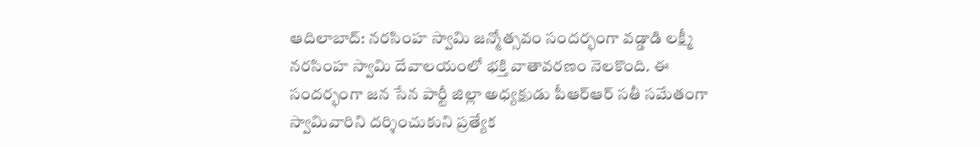ఆదిలాబాద్: నరసింహ స్వామి జన్మోత్సవం సందర్భంగా వడ్డాడి లక్ష్మీ నరసింహ స్వామి దేవాలయంలో భక్తి వాతావరణం నెలకొంది. ఈ సందర్భంగా జన సేన పార్టీ జిల్లా అధ్యక్షుడు పీఆర్ఆర్ సతీ సమేతంగా స్వామివారిని దర్శించుకుని ప్రత్యేక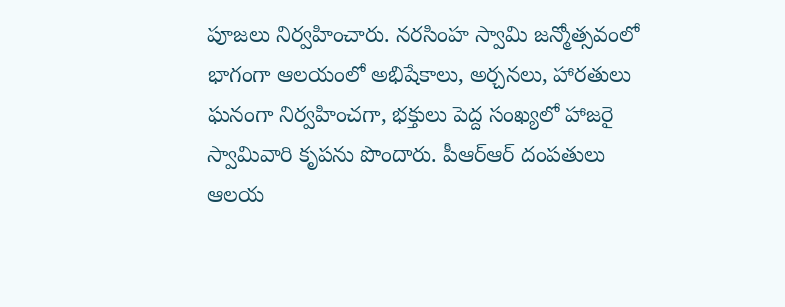పూజలు నిర్వహించారు. నరసింహ స్వామి జన్మోత్సవంలో భాగంగా ఆలయంలో అభిషేకాలు, అర్చనలు, హారతులు ఘనంగా నిర్వహించగా, భక్తులు పెద్ద సంఖ్యలో హాజరై స్వామివారి కృపను పొందారు. పీఆర్ఆర్ దంపతులు ఆలయ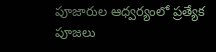పూజారుల ఆధ్వర్యంలో ప్రత్యేక పూజలు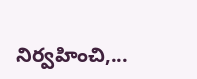నిర్వహించి,...